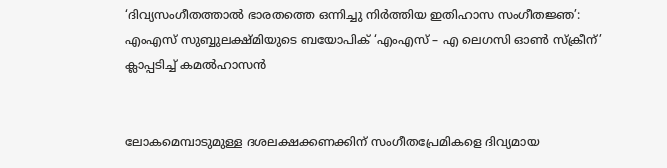‘ദിവ്യസംഗീതത്താൽ ഭാരതത്തെ ഒന്നിച്ചു നിർത്തിയ ഇതിഹാസ സംഗീതജ്ഞ’: എംഎസ് സുബ്ബുലക്ഷ്മിയുടെ ബയോപിക് ‘എംഎസ് – എ ലെഗസി ഓൺ സ്‌ക്രീന്’ ക്ലാപ്പടിച്ച് കമൽഹാസൻ


ലോകമെമ്പാടുമുള്ള ദശലക്ഷക്കണക്കിന് സംഗീതപ്രേമികളെ ദിവ്യമായ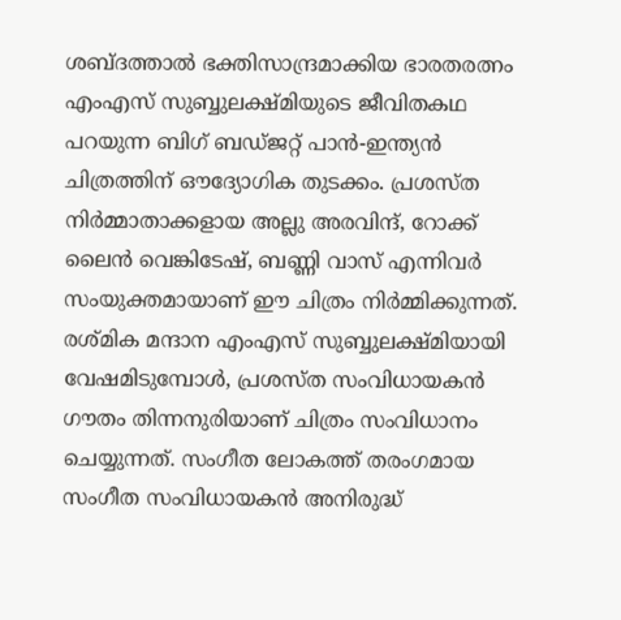ശബ്‍ദത്താൽ ഭക്തിസാന്ദ്രമാക്കിയ ഭാരതരത്നം എംഎസ് സുബ്ബുലക്ഷ്മിയുടെ ജീവിതകഥ പറയുന്ന ബിഗ് ബഡ്ജറ്റ് പാൻ-ഇന്ത്യൻ ചിത്രത്തിന് ഔദ്യോഗിക തുടക്കം. പ്രശസ്ത നിർമ്മാതാക്കളായ അല്ലു അരവിന്ദ്, റോക്ക് ലൈൻ വെങ്കിടേഷ്, ബണ്ണി വാസ് എന്നിവർ സംയുക്തമായാണ് ഈ ചിത്രം നിർമ്മിക്കുന്നത്. രശ്മിക മന്ദാന എംഎസ് സുബ്ബുലക്ഷ്മിയായി വേഷമിടുമ്പോൾ, പ്രശസ്ത സംവിധായകൻ ഗൗതം തിന്നനുരിയാണ് ചിത്രം സംവിധാനം ചെയ്യുന്നത്. സംഗീത ലോകത്ത് തരംഗമായ സംഗീത സംവിധായകൻ അനിരുദ്ധ്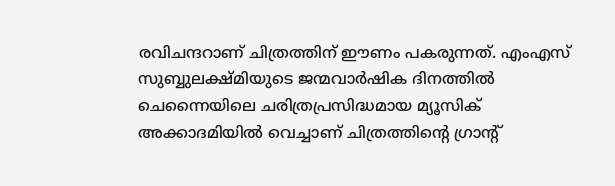രവിചന്ദറാണ് ചിത്രത്തിന് ഈണം പകരുന്നത്. എംഎസ് സുബ്ബുലക്ഷ്മിയുടെ ജന്മവാർഷിക ദിനത്തിൽ ചെന്നൈയിലെ ചരിത്രപ്രസിദ്ധമായ മ്യൂസിക് അക്കാദമിയിൽ വെച്ചാണ് ചിത്രത്തിന്‍റെ ഗ്രാന്‍റ്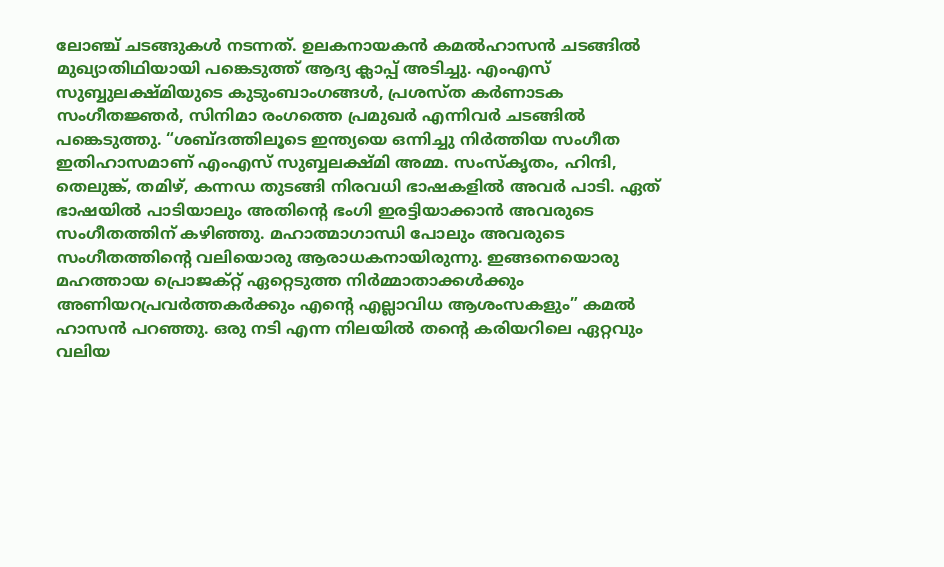ലോഞ്ച് ചടങ്ങുകൾ നടന്നത്. ഉലകനായകൻ കമൽഹാസൻ ചടങ്ങിൽ മുഖ്യാതിഥിയായി പങ്കെടുത്ത് ആദ്യ ക്ലാപ്പ് അടിച്ചു. എംഎസ് സുബ്ബുലക്ഷ്മിയുടെ കുടുംബാംഗങ്ങൾ, പ്രശസ്ത കർണാടക സംഗീതജ്ഞർ, സിനിമാ രംഗത്തെ പ്രമുഖർ എന്നിവർ ചടങ്ങിൽ പങ്കെടുത്തു. “ശബ്‍ദത്തിലൂടെ ഇന്ത്യയെ ഒന്നിച്ചു നിർത്തിയ സംഗീത ഇതിഹാസമാണ് എംഎസ് സുബ്ബലക്ഷ്മി അമ്മ. സംസ്‌കൃതം, ഹിന്ദി, തെലുങ്ക്, തമിഴ്, കന്നഡ തുടങ്ങി നിരവധി ഭാഷകളിൽ അവർ പാടി. ഏത് ഭാഷയിൽ പാടിയാലും അതിന്‍റെ ഭംഗി ഇരട്ടിയാക്കാൻ അവരുടെ സംഗീതത്തിന് കഴിഞ്ഞു. മഹാത്മാഗാന്ധി പോലും അവരുടെ സംഗീതത്തിന്‍റെ വലിയൊരു ആരാധകനായിരുന്നു. ഇങ്ങനെയൊരു മഹത്തായ പ്രൊജക്റ്റ് ഏറ്റെടുത്ത നിർമ്മാതാക്കൾക്കും അണിയറപ്രവർത്തകർക്കും എന്‍റെ എല്ലാവിധ ആശംസകളും” കമൽ ഹാസൻ പറഞ്ഞു. ഒരു നടി എന്ന നിലയിൽ തന്‍റെ കരിയറിലെ ഏറ്റവും വലിയ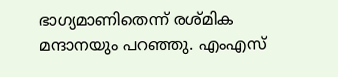ഭാഗ്യമാണിതെന്ന് രശ്മിക മന്ദാനയും പറഞ്ഞു. എംഎസ്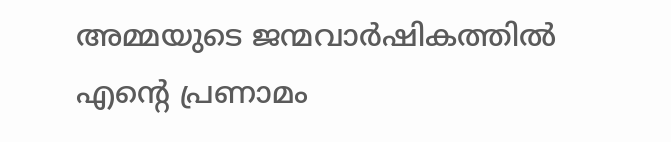അമ്മയുടെ ജന്മവാർഷികത്തിൽ എന്‍റെ പ്രണാമം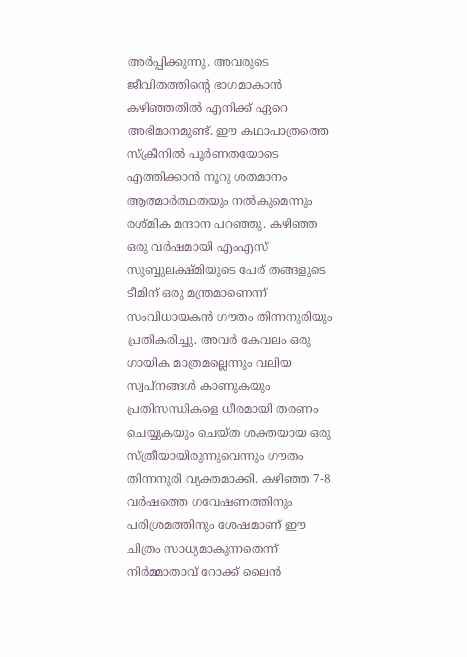അർപ്പിക്കുന്നു. അവരുടെ ജീവിതത്തിന്‍റെ ഭാഗമാകാൻ കഴിഞ്ഞതിൽ എനിക്ക് ഏറെ അഭിമാനമുണ്ട്. ഈ കഥാപാത്രത്തെ സ്ക്രീനിൽ പൂർണതയോടെ എത്തിക്കാൻ നൂറു ശതമാനം ആത്മാർത്ഥതയും നൽകുമെന്നും രശ്മിക മന്ദാന പറഞ്ഞു. കഴിഞ്ഞ ഒരു വർഷമായി എംഎസ് സുബ്ബുലക്ഷ്മിയുടെ പേര് തങ്ങളുടെ ടീമിന് ഒരു മന്ത്രമാണെന്ന് സംവിധായകൻ ഗൗതം തിന്നനുരിയും പ്രതികരിച്ചു. അവർ കേവലം ഒരു ഗായിക മാത്രമല്ലെന്നും വലിയ സ്വപ്നങ്ങൾ കാണുകയും പ്രതിസന്ധികളെ ധീരമായി തരണം ചെയ്യുകയും ചെയ്ത ശക്തയായ ഒരു സ്ത്രീയായിരുന്നുവെന്നും ഗൗതം തിന്നനുരി വ്യക്തമാക്കി. കഴിഞ്ഞ 7-8 വർഷത്തെ ഗവേഷണത്തിനും പരിശ്രമത്തിനും ശേഷമാണ് ഈ ചിത്രം സാധ്യമാകുന്നതെന്ന് നിർമ്മാതാവ് റോക്ക് ലൈൻ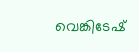വെങ്കിടേഷ്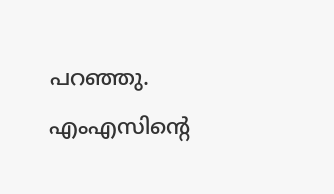പറഞ്ഞു. എംഎസിന്റെ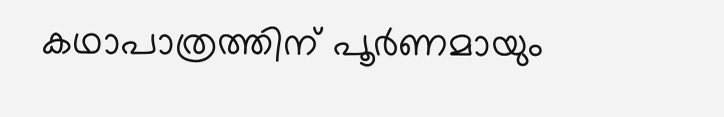കഥാപാത്രത്തിന് പൂർണമായും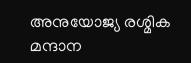അനുയോജ്യ രശ്മിക മന്ദാന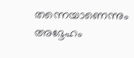തന്നെയാണെന്നും അദ്ദേഹം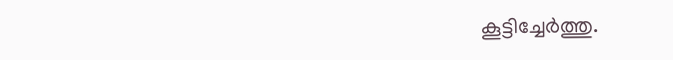കൂട്ടിച്ചേർത്തു.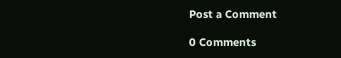Post a Comment

0 Comments